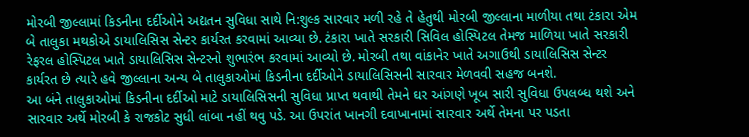મોરબી જીલ્લામાં કિડનીના દર્દીઓને અદ્યતન સુવિધા સાથે નિ:શુલ્ક સારવાર મળી રહે તે હેતુથી મોરબી જીલ્લાના માળીયા તથા ટંકારા એમ બે તાલુકા મથકોએ ડાયાલિસિસ સેન્ટર કાર્યરત કરવામાં આવ્યા છે. ટંકારા ખાતે સરકારી સિવિલ હોસ્પિટલ તેમજ માળિયા ખાતે સરકારી રેફરલ હોસ્પિટલ ખાતે ડાયાલિસિસ સેન્ટરનો શુભારંભ કરવામાં આવ્યો છે. મોરબી તથા વાંકાનેર ખાતે અગાઉથી ડાયાલિસિસ સેન્ટર કાર્યરત છે ત્યારે હવે જીલ્લાના અન્ય બે તાલુકાઓમાં કિડનીના દર્દીઓને ડાયાલિસિસની સારવાર મેળવવી સહજ બનશે.
આ બંને તાલુકાઓમાં કિડનીના દર્દીઓ માટે ડાયાલિસિસની સુવિધા પ્રાપ્ત થવાથી તેમને ઘર આંગણે ખૂબ સારી સુવિધા ઉપલબ્ધ થશે અને સારવાર અર્થે મોરબી કે રાજકોટ સુધી લાંબા નહીં થવુ પડે. આ ઉપરાંત ખાનગી દવાખાનામાં સારવાર અર્થે તેમના પર પડતા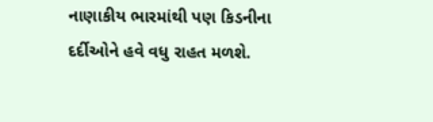નાણાકીય ભારમાંથી પણ કિડનીના દર્દીઓને હવે વધુ રાહત મળશે.